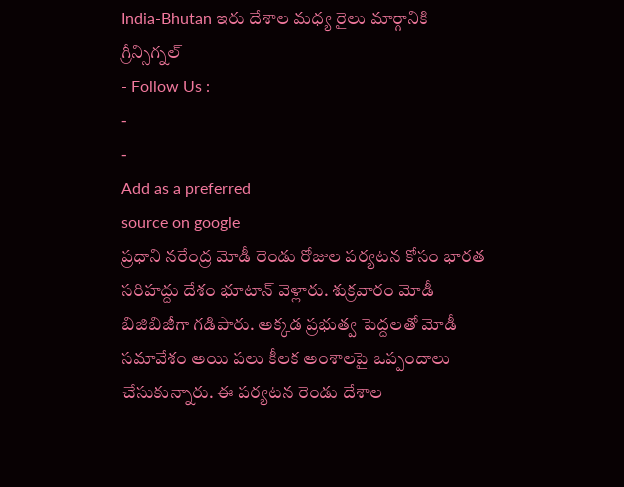India-Bhutan ఇరు దేశాల మధ్య రైలు మార్గానికి గ్రీన్సిగ్నల్
- Follow Us :
-
-
Add as a preferred
source on google
ప్రధాని నరేంద్ర మోడీ రెండు రోజుల పర్యటన కోసం భారత సరిహద్దు దేశం భూటాన్ వెళ్లారు. శుక్రవారం మోడీ బిజిబిజీగా గడిపారు. అక్కడ ప్రభుత్వ పెద్దలతో మోడీ సమావేశం అయి పలు కీలక అంశాలపై ఒప్పందాలు చేసుకున్నారు. ఈ పర్యటన రెండు దేశాల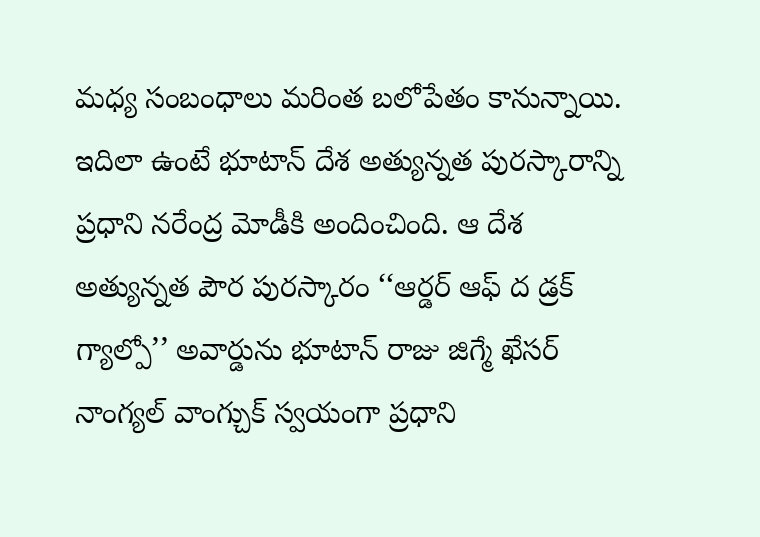మధ్య సంబంధాలు మరింత బలోపేతం కానున్నాయి. ఇదిలా ఉంటే భూటాన్ దేశ అత్యున్నత పురస్కారాన్ని ప్రధాని నరేంద్ర మోడీకి అందించింది. ఆ దేశ అత్యున్నత పౌర పురస్కారం ‘‘ఆర్డర్ ఆఫ్ ద డ్రక్ గ్యాల్పో’’ అవార్డును భూటాన్ రాజు జిగ్మే ఖేసర్ నాంగ్యల్ వాంగ్చుక్ స్వయంగా ప్రధాని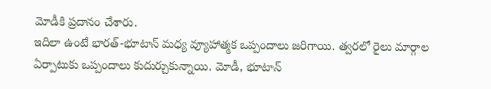మోడీకి ప్రదానం చేశారు.
ఇదిలా ఉంటే భారత్-భూటాన్ మధ్య వ్యూహాత్మక ఒప్పందాలు జరిగాయి. త్వరలో రైలు మార్గాల ఏర్పాటుకు ఒప్పందాలు కుదుర్చుకున్నాయి. మోడీ, భూటాన్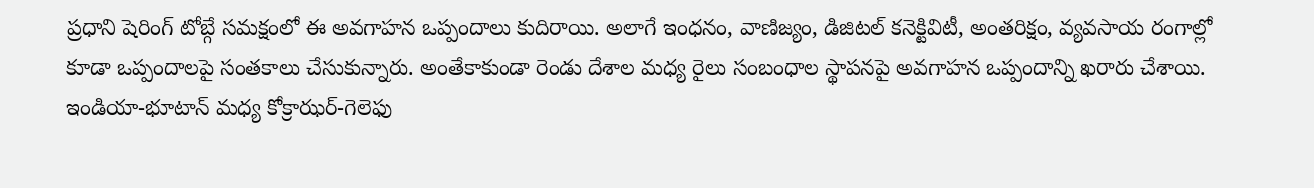ప్రధాని షెరింగ్ టోబ్గే సమక్షంలో ఈ అవగాహన ఒప్పందాలు కుదిరాయి. అలాగే ఇంధనం, వాణిజ్యం, డిజిటల్ కనెక్టివిటీ, అంతరిక్షం, వ్యవసాయ రంగాల్లో కూడా ఒప్పందాలపై సంతకాలు చేసుకున్నారు. అంతేకాకుండా రెండు దేశాల మధ్య రైలు సంబంధాల స్థాపనపై అవగాహన ఒప్పందాన్ని ఖరారు చేశాయి. ఇండియా-భూటాన్ మధ్య కోక్రాఝర్-గెలెఫు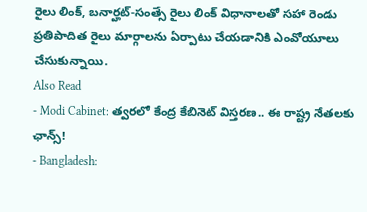రైలు లింక్, బనార్హట్-సంత్సే రైలు లింక్ విధానాలతో సహా రెండు ప్రతిపాదిత రైలు మార్గాలను ఏర్పాటు చేయడానికి ఎంవోయూలు చేసుకున్నాయి.
Also Read
- Modi Cabinet: త్వరలో కేంద్ర కేబినెట్ విస్తరణ.. ఈ రాష్ట్ర నేతలకు ఛాన్స్!
- Bangladesh: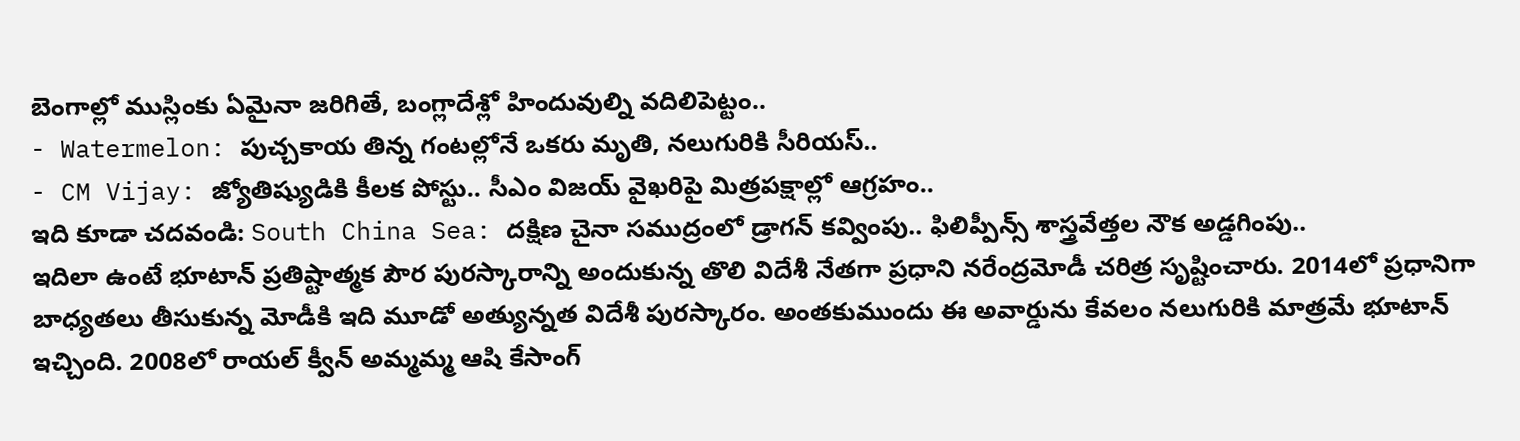బెంగాల్లో ముస్లింకు ఏమైనా జరిగితే, బంగ్లాదేశ్లో హిందువుల్ని వదిలిపెట్టం..
- Watermelon: పుచ్చకాయ తిన్న గంటల్లోనే ఒకరు మృతి, నలుగురికి సీరియస్..
- CM Vijay: జ్యోతిష్యుడికి కీలక పోస్టు.. సీఎం విజయ్ వైఖరిపై మిత్రపక్షాల్లో ఆగ్రహం..
ఇది కూడా చదవండి: South China Sea: దక్షిణ చైనా సముద్రంలో డ్రాగన్ కవ్వింపు.. ఫిలిప్పీన్స్ శాస్త్రవేత్తల నౌక అడ్డగింపు..
ఇదిలా ఉంటే భూటాన్ ప్రతిష్టాత్మక పౌర పురస్కారాన్ని అందుకున్న తొలి విదేశీ నేతగా ప్రధాని నరేంద్రమోడీ చరిత్ర సృష్టించారు. 2014లో ప్రధానిగా బాధ్యతలు తీసుకున్న మోడీకి ఇది మూడో అత్యున్నత విదేశీ పురస్కారం. అంతకుముందు ఈ అవార్డును కేవలం నలుగురికి మాత్రమే భూటాన్ ఇచ్చింది. 2008లో రాయల్ క్వీన్ అమ్మమ్మ ఆషి కేసాంగ్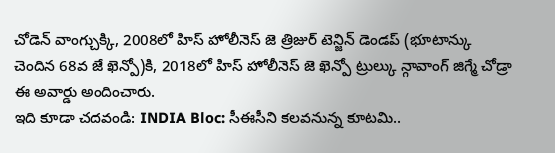చోడెన్ వాంగ్చుక్కి, 2008లో హిస్ హోలీనెస్ జె త్రిజుర్ టెన్జిన్ డెండప్ (భూటాన్కు చెందిన 68వ జే ఖెన్పో)కి, 2018లో హిస్ హోలీనెస్ జె ఖెన్పో ట్రుల్కు న్గావాంగ్ జిగ్మే చోడ్రా ఈ అవార్డు అందించారు.
ఇది కూడా చదవండి: INDIA Bloc: సీఈసీని కలవనున్న కూటమి..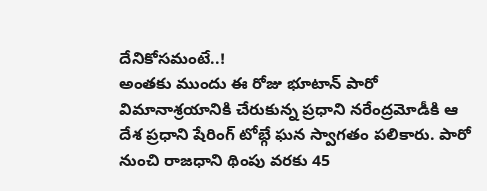దేనికోసమంటే..!
అంతకు ముందు ఈ రోజు భూటాన్ పారో విమానాశ్రయానికి చేరుకున్న ప్రధాని నరేంద్రమోడీకి ఆ దేశ ప్రధాని షేరింగ్ టోబ్గే ఘన స్వాగతం పలికారు. పారో నుంచి రాజధాని థింపు వరకు 45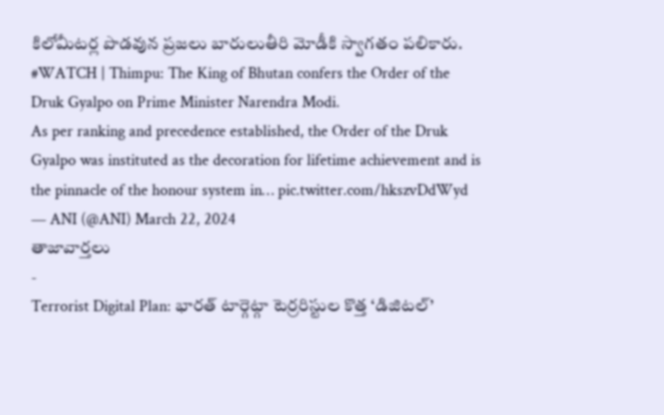కిలోమీటర్ల పొడవున ప్రజలు బారులుతీరి మోడీకి స్వాగతం పలికారు.
#WATCH | Thimpu: The King of Bhutan confers the Order of the Druk Gyalpo on Prime Minister Narendra Modi.
As per ranking and precedence established, the Order of the Druk Gyalpo was instituted as the decoration for lifetime achievement and is the pinnacle of the honour system in… pic.twitter.com/hkszvDdWyd
— ANI (@ANI) March 22, 2024
తాజావార్తలు
-
Terrorist Digital Plan: భారత్ టార్గెట్గా టెర్రరిస్టుల కొత్త ‘డిజిటల్’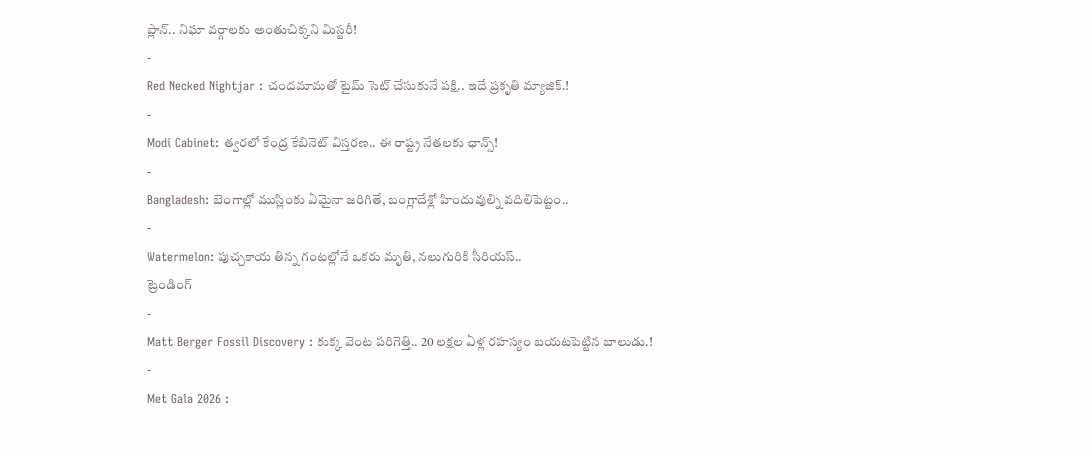ప్లాన్.. నిఘా వర్గాలకు అంతుచిక్కని మిస్టరీ!
-
Red Necked Nightjar : చందమామతో టైమ్ సెట్ చేసుకునే పక్షి.. ఇదే ప్రకృతి మ్యాజిక్.!
-
Modi Cabinet: త్వరలో కేంద్ర కేబినెట్ విస్తరణ.. ఈ రాష్ట్ర నేతలకు ఛాన్స్!
-
Bangladesh: బెంగాల్లో ముస్లింకు ఏమైనా జరిగితే, బంగ్లాదేశ్లో హిందువుల్ని వదిలిపెట్టం..
-
Watermelon: పుచ్చకాయ తిన్న గంటల్లోనే ఒకరు మృతి, నలుగురికి సీరియస్..
ట్రెండింగ్
-
Matt Berger Fossil Discovery : కుక్క వెంట పరిగెత్తి.. 20 లక్షల ఏళ్ల రహస్యం బయటపెట్టిన బాలుడు.!
-
Met Gala 2026 :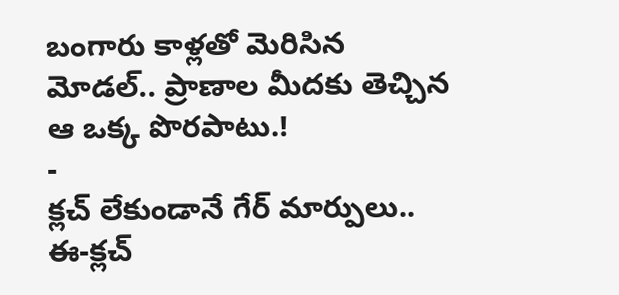బంగారు కాళ్లతో మెరిసిన మోడల్.. ప్రాణాల మీదకు తెచ్చిన ఆ ఒక్క పొరపాటు.!
-
క్లచ్ లేకుండానే గేర్ మార్పులు.. ఈ-క్లచ్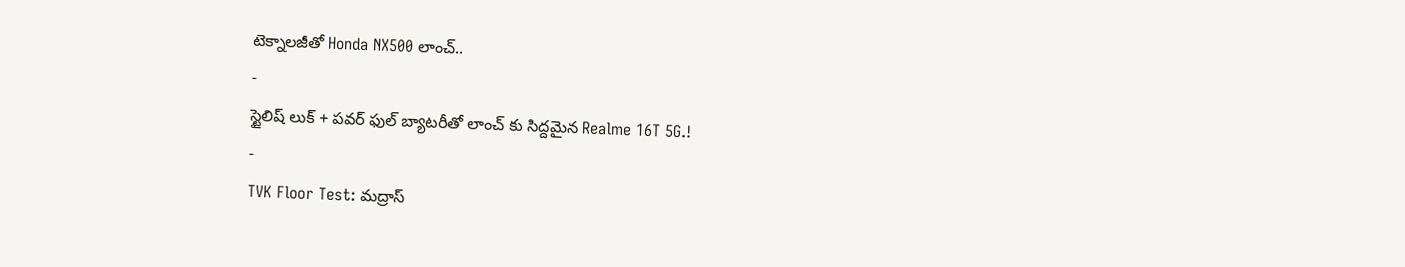టెక్నాలజీతో Honda NX500 లాంచ్..
-
స్టైలిష్ లుక్ + పవర్ ఫుల్ బ్యాటరీతో లాంచ్ కు సిద్దమైన Realme 16T 5G.!
-
TVK Floor Test: మద్రాస్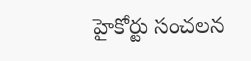హైకోర్టు సంచలన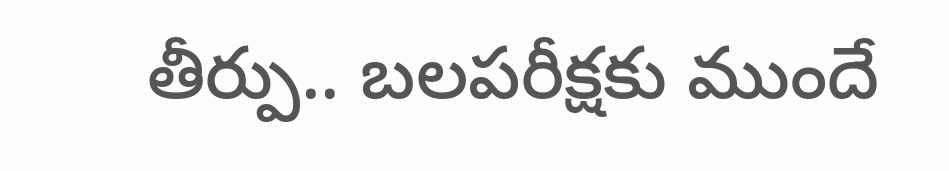తీర్పు.. బలపరీక్షకు ముందే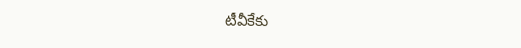టీవీకేకు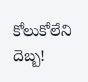కోలుకోలేని దెబ్బ!